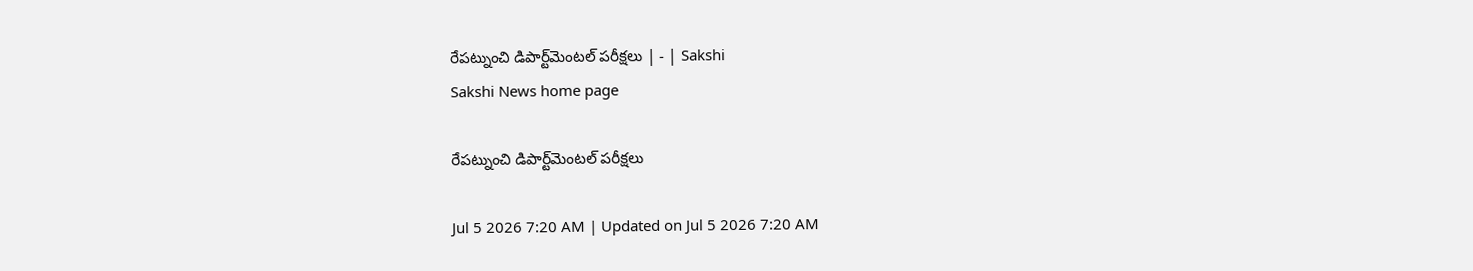రేపట్నుంచి డిపార్ట్‌మెంటల్‌ పరీక్షలు | - | Sakshi
Sakshi News home page

రేపట్నుంచి డిపార్ట్‌మెంటల్‌ పరీక్షలు

Jul 5 2026 7:20 AM | Updated on Jul 5 2026 7:20 AM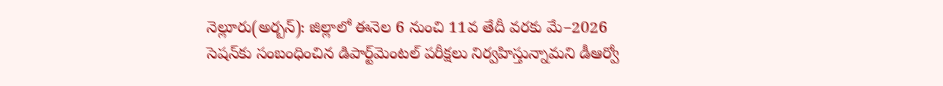నెల్లూరు(అర్బన్‌): జిల్లాలో ఈనెల 6 నుంచి 11వ తేదీ వరకు మే–2026 సెషన్‌కు సంబంధించిన డిపార్ట్‌మెంటల్‌ పరీక్షలు నిర్వహిస్తున్నామని డీఆర్వో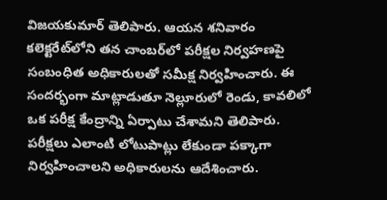విజయకుమార్‌ తెలిపారు. ఆయన శనివారం కలెక్టరేట్‌లోని తన చాంబర్‌లో పరీక్షల నిర్వహణపై సంబంధిత అధికారులతో సమీక్ష నిర్వహించారు. ఈ సందర్భంగా మాట్లాడుతూ నెల్లూరులో రెండు, కావలిలో ఒక పరీక్ష కేంద్రాన్ని ఏర్పాటు చేశామని తెలిపారు. పరీక్షలు ఎలాంటి లోటుపాట్లు లేకుండా పక్కాగా నిర్వహించాలని అధికారులను ఆదేశించారు.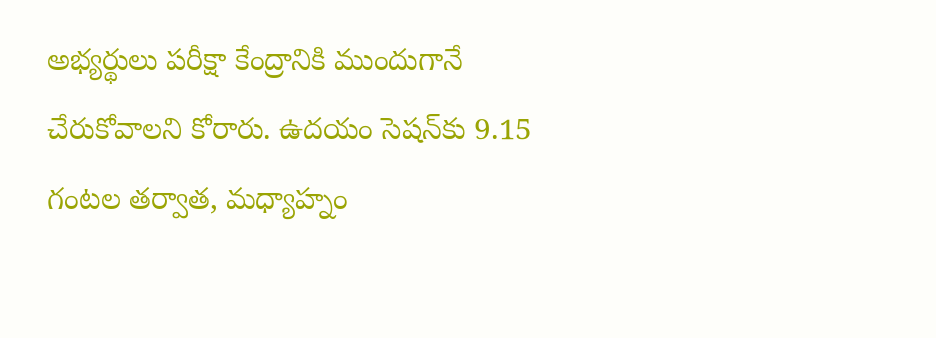అభ్యర్థులు పరీక్షా కేంద్రానికి ముందుగానే చేరుకోవాలని కోరారు. ఉదయం సెషన్‌కు 9.15 గంటల తర్వాత, మధ్యాహ్నం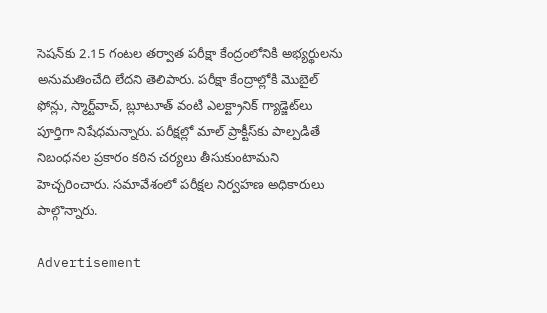సెషన్‌కు 2.15 గంటల తర్వాత పరీక్షా కేంద్రంలోనికి అభ్యర్థులను అనుమతించేది లేదని తెలిపారు. పరీక్షా కేంద్రాల్లోకి మొబైల్‌ ఫోన్లు, స్మార్ట్‌వాచ్‌, బ్లూటూత్‌ వంటి ఎలక్ట్రానిక్‌ గ్యాడ్జెట్‌లు పూర్తిగా నిషేధమన్నారు. పరీక్షల్లో మాల్‌ ప్రాక్టీస్‌కు పాల్పడితే నిబంధనల ప్రకారం కఠిన చర్యలు తీసుకుంటామని హెచ్చరించారు. సమావేశంలో పరీక్షల నిర్వహణ అధికారులు పాల్గొన్నారు.

Advertisement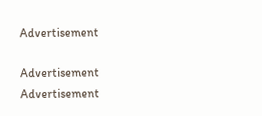Advertisement

Advertisement
Advertisement